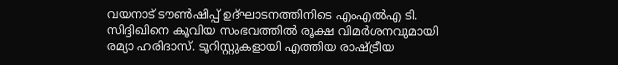വയനാട് ടൗൺഷിപ്പ് ഉദ്ഘാടനത്തിനിടെ എംഎൽഎ ടി. സിദ്ദിഖിനെ കൂവിയ സംഭവത്തിൽ രൂക്ഷ വിമർശനവുമായി രമ്യാ ഹരിദാസ്. ടൂറിസ്റ്റുകളായി എത്തിയ രാഷ്ട്രീയ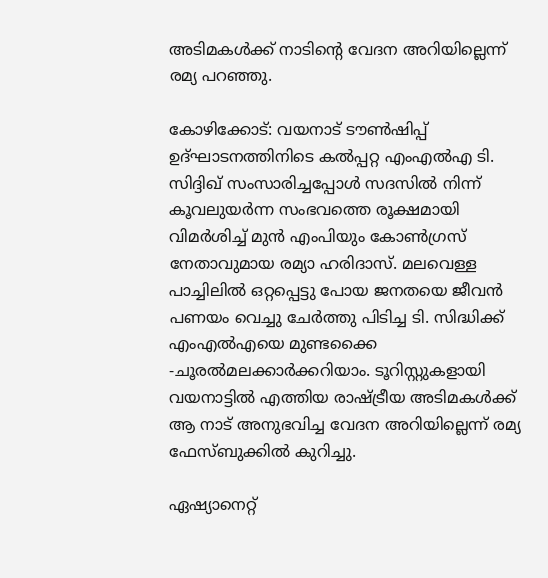അടിമകൾക്ക് നാടിന്റെ വേദന അറിയില്ലെന്ന് രമ്യ പറഞ്ഞു.

കോഴിക്കോട്: വയനാട് ടൗൺഷിപ്പ് ഉദ്ഘാടനത്തിനിടെ കൽപ്പറ്റ എംഎൽഎ ടി. സിദ്ദിഖ് സംസാരിച്ചപ്പോൾ സദസിൽ നിന്ന് കൂവലുയർന്ന സംഭവത്തെ രൂക്ഷമായി വിമർശിച്ച് മുൻ എംപിയും കോൺഗ്രസ് നേതാവുമായ രമ്യാ ഹരിദാസ്. മലവെള്ള പാച്ചിലിൽ ഒറ്റപ്പെട്ടു പോയ ജനതയെ ജീവൻ പണയം വെച്ചു ചേർത്തു പിടിച്ച ടി. സിദ്ധിക്ക് എംഎൽഎയെ മുണ്ടക്കൈ -ചൂരൽമലക്കാർക്കറിയാം. ടൂറിസ്റ്റുകളായി വയനാട്ടിൽ എത്തിയ രാഷ്ട്രീയ അടിമകൾക്ക് ആ നാട് അനുഭവിച്ച വേദന അറിയില്ലെന്ന് രമ്യ ഫേസ്ബുക്കിൽ കുറിച്ചു.

ഏഷ്യാനെറ്റ്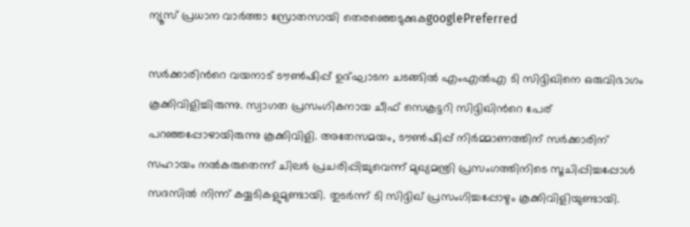ന്യൂസ് പ്രധാന വാർത്താ സ്രോതസായി തെരഞ്ഞെടുക്കുകgooglePreferred

സർക്കാരിന്‍റെ വയനാട് ടൗണ്‍ഷിപ്പ് ഉദ്ഘാടന ചടങ്ങിൽ എംഎല്‍എ ടി സിദ്ദിഖിനെ ഒരുവിഭാഗം കൂക്കിവിളിച്ചിരുന്നു. സ്വാഗത പ്രസംഗികനായ ചീഫ് സെക്രട്ടറി സിദ്ദിഖിന്‍റെ പേര് പറഞ്ഞപ്പോഴായിരുന്നു കൂക്കിവിളി. അതേസമയം, ടൗണ്‍ഷിപ്പ് നിർമ്മാണത്തിന് സർക്കാരിന് സഹായം നൽകരുതെന്ന് ചിലര്‍ പ്രചരിപ്പിച്ചുവെന്ന് മുഖ്യമന്ത്രി പ്രസംഗത്തിനിടെ സൂചിപ്പിച്ചപ്പോൾ സദസിൽ നിന്ന് കയ്യടികളുമുണ്ടായി. തുടര്‍ന്ന് ടി സിദ്ദിഖ് പ്രസംഗിച്ചപ്പോഴും കൂക്കിവിളിയുണ്ടായി.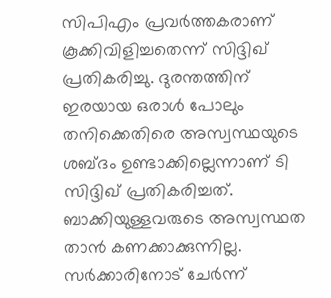സിപിഎം പ്രവർത്തകരാണ് കൂക്കിവിളിച്ചതെന്ന് സിദ്ദിഖ് പ്രതികരിച്ചു. ദുരന്തത്തിന് ഇരയായ ഒരാൾ പോലും തനിക്കെതിരെ അസ്വസ്ഥയുടെ ശബ്‍ദം ഉണ്ടാക്കില്ലെന്നാണ് ടി സിദ്ദിഖ് പ്രതികരിച്ചത്. ബാക്കിയുള്ളവരുടെ അസ്വസ്ഥത താൻ കണക്കാക്കുന്നില്ല. സർക്കാരിനോട് ചേർന്ന്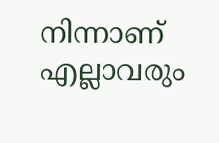നിന്നാണ് എല്ലാവരും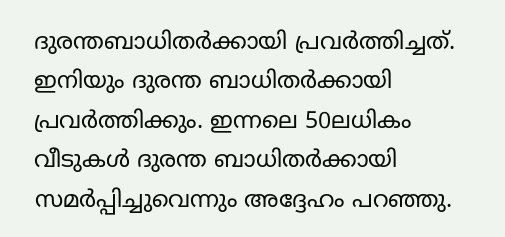ദുരന്തബാധിതർക്കായി പ്രവർത്തിച്ചത്. ഇനിയും ദുരന്ത ബാധിതർക്കായി പ്രവർത്തിക്കും. ഇന്നലെ 50ലധികം വീടുകൾ ദുരന്ത ബാധിതർക്കായി സമർപ്പിച്ചുവെന്നും അദ്ദേഹം പറഞ്ഞു.